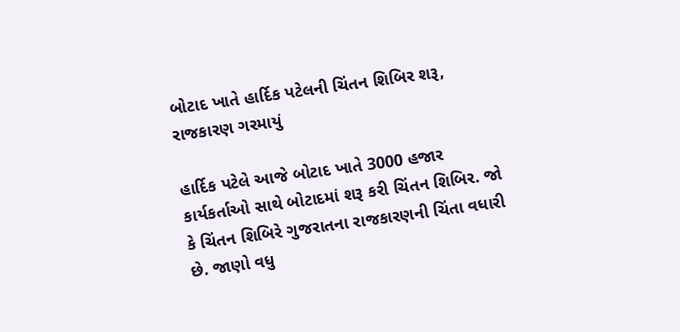બોટાદ ખાતે હાર્દિક પટેલની ચિંતન શિબિર શરૂ, રાજકારણ ગરમાયું

હાર્દિક પટેલે આજે બોટાદ ખાતે 3000 હજાર કાર્યકર્તાઓ સાથે બોટાદમાં શરૂ કરી ચિંતન શિબિર. જો કે ચિંતન શિબિરે ગુજરાતના રાજકારણની ચિંતા વધારી છે. જાણો વધુ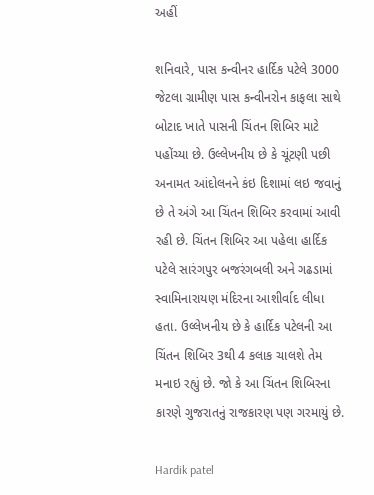અહીં

શનિવારે, પાસ કન્વીનર હાર્દિક પટેલે 3000 જેટલા ગ્રામીણ પાસ કન્વીનરોન કાફલા સાથે બોટાદ ખાતે પાસની ચિંતન શિબિર માટે પહોંચ્યા છે. ઉલ્લેખનીય છે કે ચૂંટણી પછી અનામત આંદોલનને કંઇ દિશામાં લઇ જવાનું છે તે અંગે આ ચિંતન શિબિર કરવામાં આવી રહી છે. ચિંતન શિબિર આ પહેલા હાર્દિક પટેલે સારંગપુર બજરંગબલી અને ગઢડામાં સ્વામિનારાયણ મંદિરના આશીર્વાદ લીધા હતા. ઉલ્લેખનીય છે કે હાર્દિક પટેલની આ ચિંતન શિબિર 3થી 4 કલાક ચાલશે તેમ મનાઇ રહ્યું છે. જો કે આ ચિંતન શિબિરના કારણે ગુજરાતનું રાજકારણ પણ ગરમાયું છે.

Hardik patel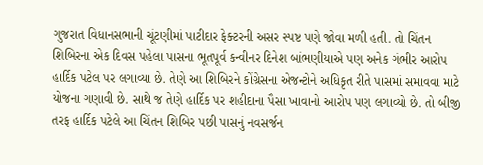ગુજરાત વિધાનસભાની ચૂંટણીમાં પાટીદાર ફેક્ટરની અસર સ્પષ્ટ પણે જોવા મળી હતી. તો ચિંતન શિબિરના એક દિવસ પહેલા પાસના ભૂતપૂર્વ કન્વીનર દિનેશ બાંભણીયાએ પણ અનેક ગંભીર આરોપ હાર્દિક પટેલ પર લગાવ્યા છે. તેણે આ શિબિરને કોંગ્રેસના એજન્ટોને અધિકૃત રીતે પાસમાં સમાવવા માટે યોજના ગણાવી છે. સાથે જ તેણે હાર્દિક પર શહીદાના પૈસા ખાવાનો આરોપ પણ લગાવ્યો છે. તો બીજી તરફ હાર્દિક પટેલે આ ચિંતન શિબિર પછી પાસનું નવસર્જન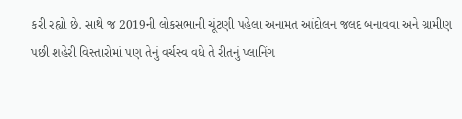કરી રહ્યો છે. સાથે જ 2019ની લોકસભાની ચૂંટણી પહેલા અનામત આંદોલન જલદ બનાવવા અને ગ્રામીણ પછી શહેરી વિસ્તારોમાં પણ તેનું વર્ચસ્વ વધે તે રીતનું પ્લાનિંગ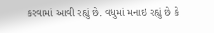કરવામાં આવી રહ્યું છે. વધુમાં મનાઇ રહ્યું છે કે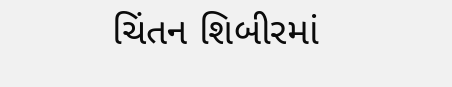ચિંતન શિબીરમાં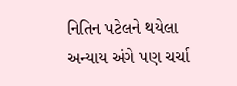નિતિન પટેલને થયેલા અન્યાય અંગે પણ ચર્ચા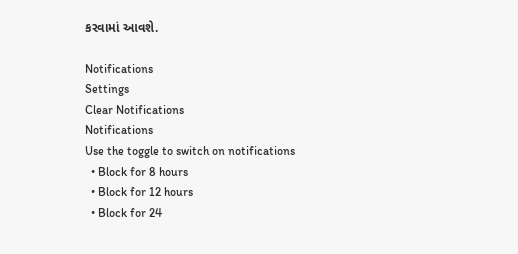કરવામાં આવશે.

Notifications
Settings
Clear Notifications
Notifications
Use the toggle to switch on notifications
  • Block for 8 hours
  • Block for 12 hours
  • Block for 24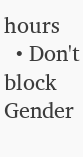hours
  • Don't block
Gender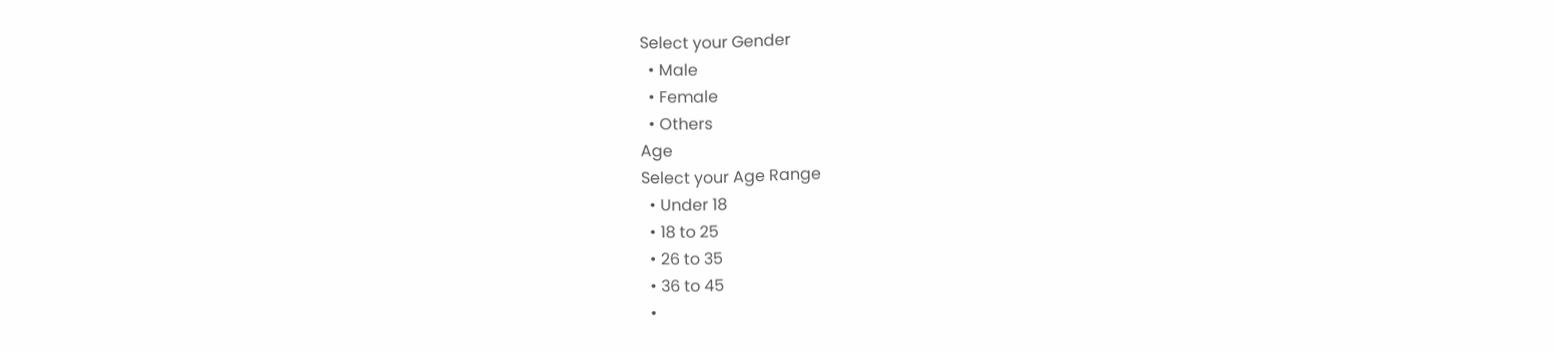Select your Gender
  • Male
  • Female
  • Others
Age
Select your Age Range
  • Under 18
  • 18 to 25
  • 26 to 35
  • 36 to 45
  •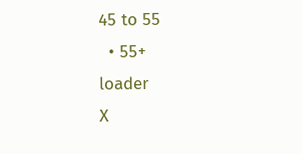45 to 55
  • 55+
loader
X